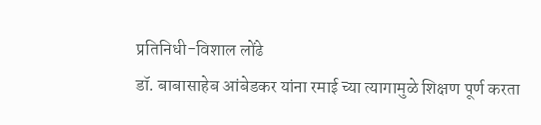प्रतिनिधी-विशाल लोंढे
डॉ. बाबासाहेब आंबेडकर यांना रमाई च्या त्यागामुळे शिक्षण पूर्ण करता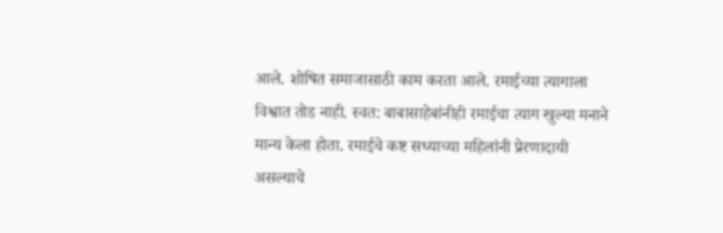आले. शोषित समाजासाठी काम करता आले. रमाईच्या त्यागाला विश्वात तोड नाही. स्वत: बाबासाहेबांनीही रमाईचा त्याग खुल्या मनाने मान्य केला होता. रमाईचे कष्ट सध्याच्या महिलांनी प्रेरणादायी असल्याचे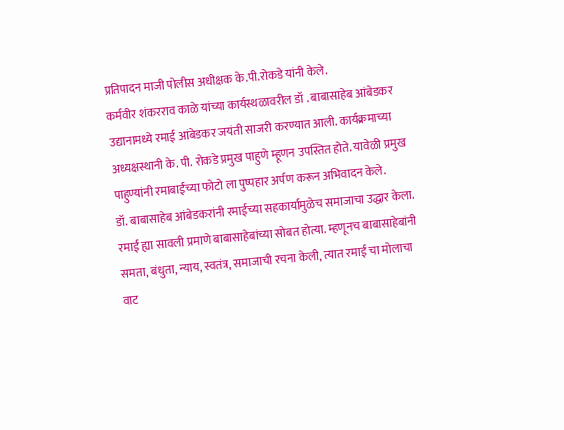प्रतिपादन माजी पोलीस अधीक्षक के.पी.रोकडे यांनी केले.
कर्मवीर शंकरराव काळे यांच्या कार्यस्थळावरील डॉ . बाबासाहेब आंबेडकर उद्यानामध्ये रमाई आंबेडकर जयंती साजरी करण्यात आली. कार्यक्रमाच्या अध्यक्षस्थानी के. पी. रोकडे प्रमुख पाहुणे म्हूणन उपस्तित होते. यावेळी प्रमुख पाहुण्यांनी रमाबाईंच्या फोटो ला पुष्पहार अर्पण करून अभिवादन केले.
डॉ. बाबासाहेब आंबेडकरांनी रमाईच्या सहकार्यामुळेच समाजाचा उद्धार केला. रमाई ह्या सावली प्रमाणे बाबासाहेबांच्या सोबत होत्या. म्हणूनच बाबासाहेबांनी समता, बंधुता, न्याय, स्वतंत्र, समाजाची रचना केली, त्यात रमाई चा मोलाचा वाट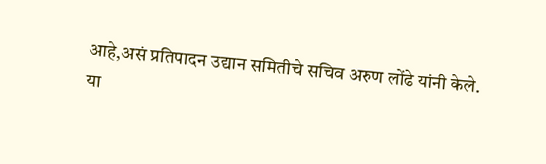आहे,असं प्रतिपादन उद्यान समितीचे सचिव अरुण लोंढे यांनी केले.
या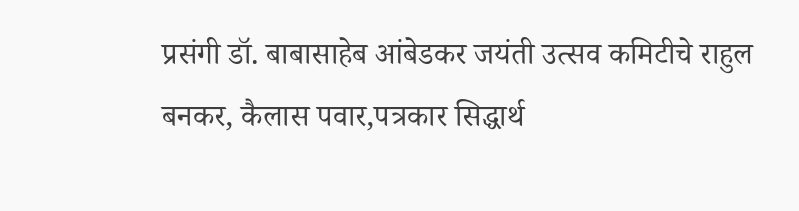प्रसंगी डॉ. बाबासाहेब आंबेडकर जयंती उत्सव कमिटीचे राहुल बनकर, कैलास पवार,पत्रकार सिद्धार्थ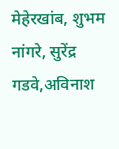मेहेरखांब, शुभम नांगरे, सुरेंद्र गडवे,अविनाश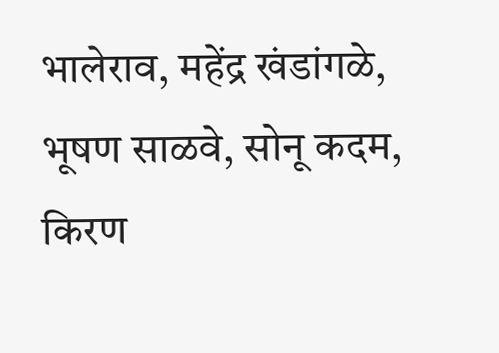भालेराव, महेंद्र खंडांगळे, भूषण साळवे, सोनू कदम, किरण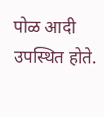पोळ आदी उपस्थित होते.